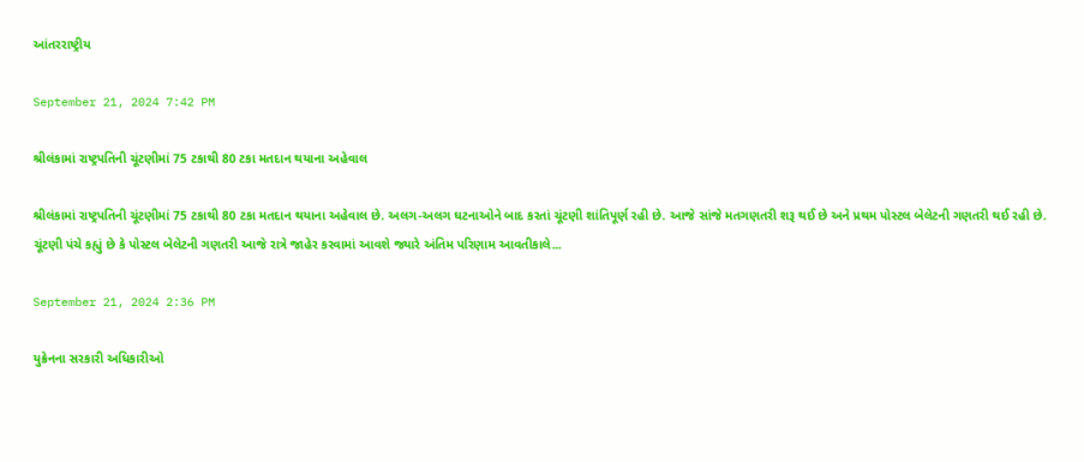આંતરરાષ્ટ્રીય

September 21, 2024 7:42 PM

શ્રીલંકામાં રાષ્ટ્રપતિની ચૂંટણીમાં 75 ટકાથી 80 ટકા મતદાન થયાના અહેવાલ

શ્રીલંકામાં રાષ્ટ્રપતિની ચૂંટણીમાં 75 ટકાથી 80 ટકા મતદાન થયાના અહેવાલ છે. અલગ-અલગ ઘટનાઓને બાદ કરતાં ચૂંટણી શાંતિપૂર્ણ રહી છે. આજે સાંજે મતગણતરી શરૂ થઈ છે અને પ્રથમ પોસ્ટલ બેલેટની ગણતરી થઈ રહી છે. ચૂંટણી પંચે કહ્યું છે કે પોસ્ટલ બેલેટની ગણતરી આજે રાત્રે જાહેર કરવામાં આવશે જ્યારે અંતિમ પરિણામ આવતીકાલે...

September 21, 2024 2:36 PM

યુક્રેનના સરકારી અધિકારીઓ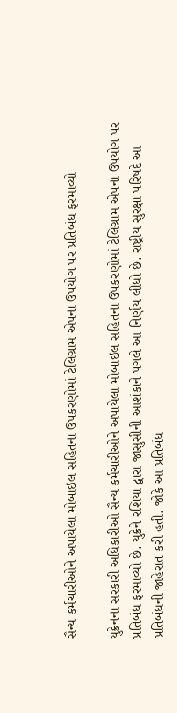સૈન્ય કર્મચારીઓને અપાયેલા મોબાઇલ સહિતના ઉપકરણોમાં ટેલિગ્રામ એપના ઉપયોગ પર પ્રતિબંધ ફરમાવ્યો

યુક્રેનના સરકારી અધિકારીઓ સૈન્ય કર્મચારીઓને અપાયેલા મોબાઇલ સહિતના ઉપકરણોમાં ટેલિગ્રામ એપના ઉપયોગ પર પ્રતિબંધ ફરમાવ્યો છે. યુક્રેને રશિયા દ્વારા જાસુસીની આશંકાને પગલે આ નિર્ણય લીધો છે. રાષ્ટ્રીય સુરક્ષા પરિષદે આ પ્રતિબંધની જાહેરાત કરી હતી. જોકે આ પ્રતિબંધ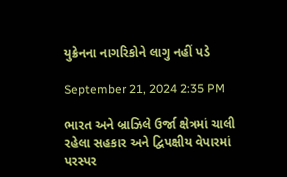યુક્રેનના નાગરિકોને લાગુ નહીં પડે

September 21, 2024 2:35 PM

ભારત અને બ્રાઝિલે ઉર્જા ક્ષેત્રમાં ચાલી રહેલા સહકાર અને દ્વિપક્ષીય વેપારમાં પરસ્પર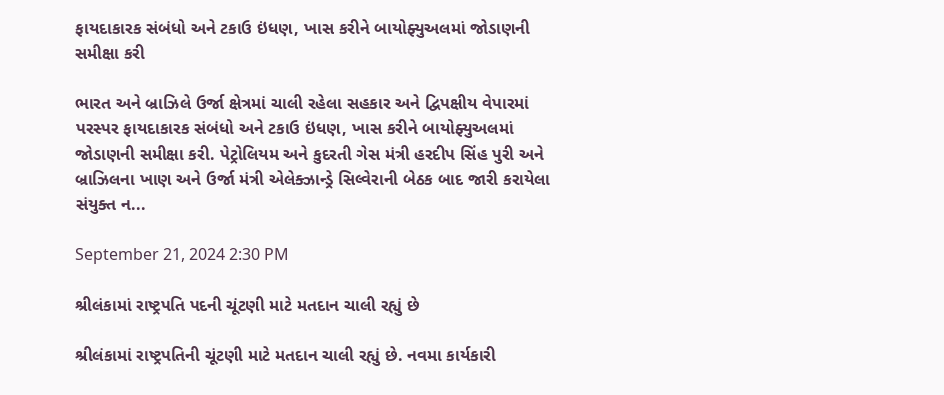ફાયદાકારક સંબંધો અને ટકાઉ ઇંધણ, ખાસ કરીને બાયોફ્યુઅલમાં જોડાણની સમીક્ષા કરી

ભારત અને બ્રાઝિલે ઉર્જા ક્ષેત્રમાં ચાલી રહેલા સહકાર અને દ્વિપક્ષીય વેપારમાં પરસ્પર ફાયદાકારક સંબંધો અને ટકાઉ ઇંધણ, ખાસ કરીને બાયોફ્યુઅલમાં જોડાણની સમીક્ષા કરી. પેટ્રોલિયમ અને કુદરતી ગેસ મંત્રી હરદીપ સિંહ પુરી અને બ્રાઝિલના ખાણ અને ઉર્જા મંત્રી એલેક્ઝાન્ડ્રે સિલ્વેરાની બેઠક બાદ જારી કરાયેલા સંયુક્ત ન...

September 21, 2024 2:30 PM

શ્રીલંકામાં રાષ્ટ્રપતિ પદની ચૂંટણી માટે મતદાન ચાલી રહ્યું છે

શ્રીલંકામાં રાષ્ટ્રપતિની ચૂંટણી માટે મતદાન ચાલી રહ્યું છે. નવમા કાર્યકારી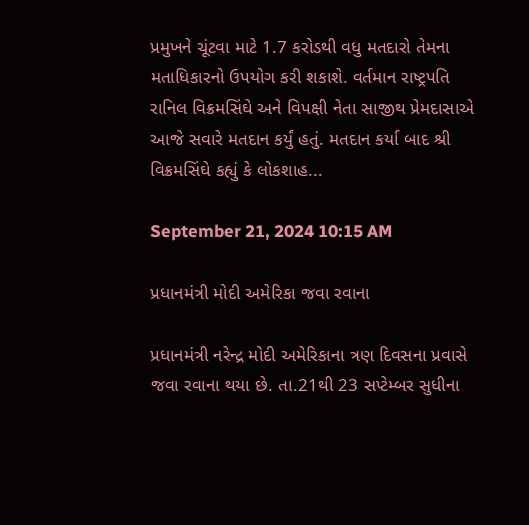પ્રમુખને ચૂંટવા માટે 1.7 કરોડથી વધુ મતદારો તેમના મતાધિકારનો ઉપયોગ કરી શકાશે. વર્તમાન રાષ્ટ્રપતિ રાનિલ વિક્રમસિંઘે અને વિપક્ષી નેતા સાજીથ પ્રેમદાસાએ આજે સવારે મતદાન કર્યું હતું. મતદાન કર્યા બાદ શ્રી વિક્રમસિંઘે કહ્યું કે લોકશાહ...

September 21, 2024 10:15 AM

પ્રધાનમંત્રી મોદી અમેરિકા જવા રવાના

પ્રધાનમંત્રી નરેન્દ્ર મોદી અમેરિકાના ત્રણ દિવસના પ્રવાસે જવા રવાના થયા છે. તા.21થી 23 સપ્ટેમ્બર સુધીના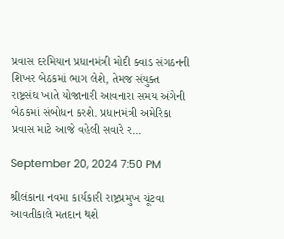પ્રવાસ દરમિયાન પ્રધાનમંત્રી મોદી ક્વાડ સંગઠનની શિખર બેઠકમાં ભાગ લેશે, તેમજ સંયુક્ત રાષ્ટ્રસંઘ ખાતે યોજાનારી આવનારા સમય અંગેની બેઠકમાં સંબોધન કરશે. પ્રધાનમંત્રી અમેરિકા પ્રવાસ માટે આજે વહેલી સવારે ર...

September 20, 2024 7:50 PM

શ્રીલંકાના નવમા કાર્યકારી રાષ્ટ્રપ્રમુખ ચૂંટવા આવતીકાલે મતદાન થશે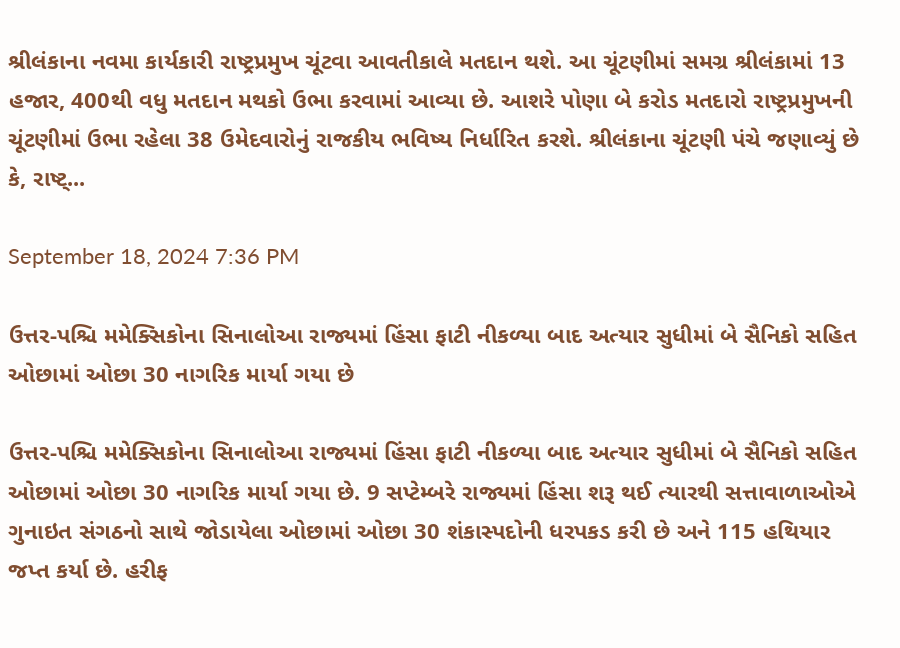શ્રીલંકાના નવમા કાર્યકારી રાષ્ટ્રપ્રમુખ ચૂંટવા આવતીકાલે મતદાન થશે. આ ચૂંટણીમાં સમગ્ર શ્રીલંકામાં 13 હજાર, 400થી વધુ મતદાન મથકો ઉભા કરવામાં આવ્યા છે. આશરે પોણા બે કરોડ મતદારો રાષ્ટ્રપ્રમુખની ચૂંટણીમાં ઉભા રહેલા 38 ઉમેદવારોનું રાજકીય ભવિષ્ય નિર્ધારિત કરશે. શ્રીલંકાના ચૂંટણી પંચે જણાવ્યું છે કે, રાષ્ટ્...

September 18, 2024 7:36 PM

ઉત્તર-પશ્ચિ મમેક્સિકોના સિનાલોઆ રાજ્યમાં હિંસા ફાટી નીકળ્યા બાદ અત્યાર સુધીમાં બે સૈનિકો સહિત ઓછામાં ઓછા 30 નાગરિક માર્યા ગયા છે

ઉત્તર-પશ્ચિ મમેક્સિકોના સિનાલોઆ રાજ્યમાં હિંસા ફાટી નીકળ્યા બાદ અત્યાર સુધીમાં બે સૈનિકો સહિત ઓછામાં ઓછા 30 નાગરિક માર્યા ગયા છે. 9 સપ્ટેમ્બરે રાજ્યમાં હિંસા શરૂ થઈ ત્યારથી સત્તાવાળાઓએ ગુનાઇત સંગઠનો સાથે જોડાયેલા ઓછામાં ઓછા 30 શંકાસ્પદોની ધરપકડ કરી છે અને 115 હથિયાર જપ્ત કર્યા છે. હરીફ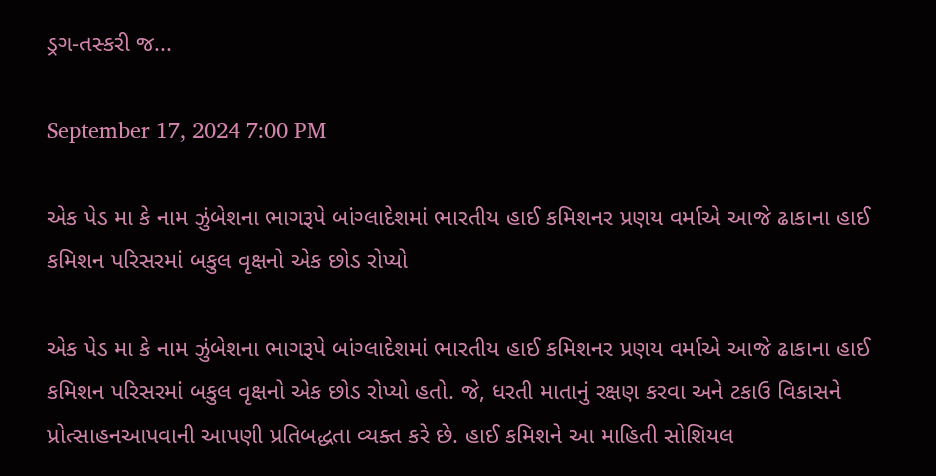ડ્રગ-તસ્કરી જ...

September 17, 2024 7:00 PM

એક પેડ મા કે નામ ઝુંબેશના ભાગરૂપે બાંગ્લાદેશમાં ભારતીય હાઈ કમિશનર પ્રણય વર્માએ આજે ઢાકાના હાઈ કમિશન પરિસરમાં બકુલ વૃક્ષનો એક છોડ રોપ્યો

એક પેડ મા કે નામ ઝુંબેશના ભાગરૂપે બાંગ્લાદેશમાં ભારતીય હાઈ કમિશનર પ્રણય વર્માએ આજે ઢાકાના હાઈ કમિશન પરિસરમાં બકુલ વૃક્ષનો એક છોડ રોપ્યો હતો. જે, ધરતી માતાનું રક્ષણ કરવા અને ટકાઉ વિકાસને પ્રોત્સાહનઆપવાની આપણી પ્રતિબદ્ધતા વ્યક્ત કરે છે. હાઈ કમિશને આ માહિતી સોશિયલ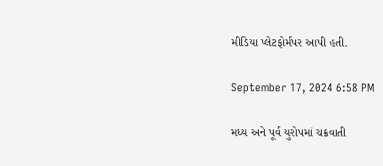મીડિયા પ્લેટફોર્મપર આપી હતી.

September 17, 2024 6:58 PM

મધ્ય અને પૂર્વ યુરોપમાં ચક્રવાતી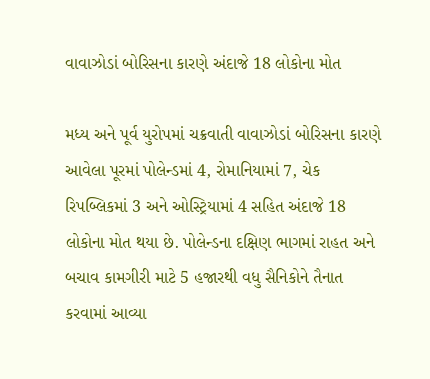વાવાઝોડાં બોરિસના કારણે અંદાજે 18 લોકોના મોત

મધ્ય અને પૂર્વ યુરોપમાં ચક્રવાતી વાવાઝોડાં બોરિસના કારણે આવેલા પૂરમાં પોલેન્ડમાં 4, રોમાનિયામાં 7, ચેક રિપબ્લિકમાં 3 અને ઓસ્ટ્રિયામાં 4 સહિત અંદાજે 18 લોકોના મોત થયા છે. પોલેન્ડના દક્ષિણ ભાગમાં રાહત અને બચાવ કામગીરી માટે 5 હજારથી વધુ સૈનિકોને તૈનાત કરવામાં આવ્યા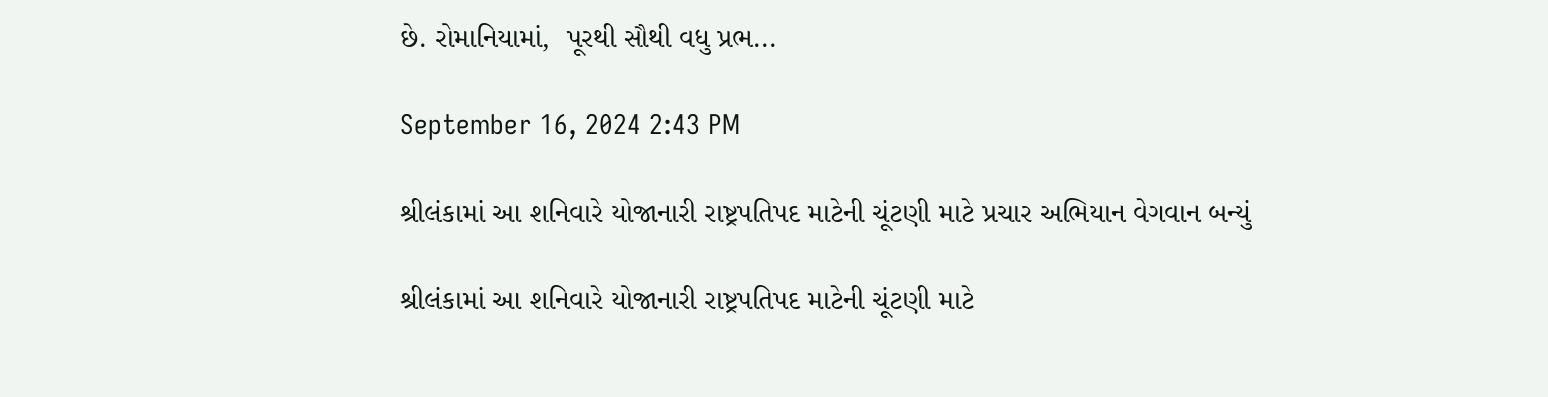છે. રોમાનિયામાં,  પૂરથી સૌથી વધુ પ્રભ...

September 16, 2024 2:43 PM

શ્રીલંકામાં આ શનિવારે યોજાનારી રાષ્ટ્રપતિપદ માટેની ચૂંટણી માટે પ્રચાર અભિયાન વેગવાન બન્યું

શ્રીલંકામાં આ શનિવારે યોજાનારી રાષ્ટ્રપતિપદ માટેની ચૂંટણી માટે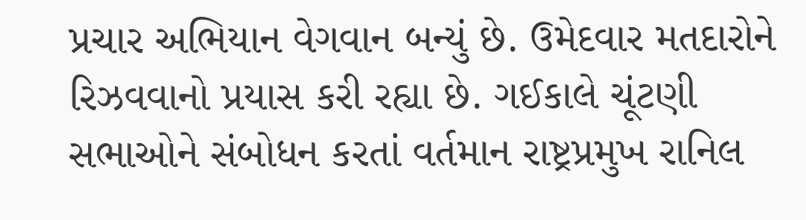પ્રચાર અભિયાન વેગવાન બન્યું છે. ઉમેદવાર મતદારોને રિઝવવાનો પ્રયાસ કરી રહ્યા છે. ગઈકાલે ચૂંટણી સભાઓને સંબોધન કરતાં વર્તમાન રાષ્ટ્રપ્રમુખ રાનિલ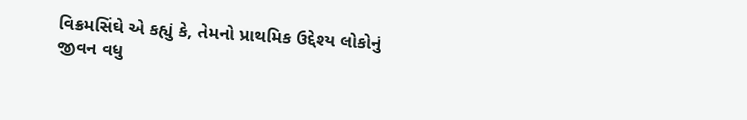વિક્રમસિંઘે એ કહ્યું કે, તેમનો પ્રાથમિક ઉદ્દેશ્ય લોકોનું જીવન વધુ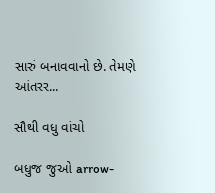સારું બનાવવાનો છે. તેમણે આંતરર...

સૌથી વધુ વાંચો

બધુજ જુઓ arrow-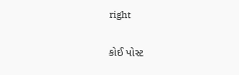right

કોઈ પોસ્ટ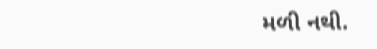મળી નથી.